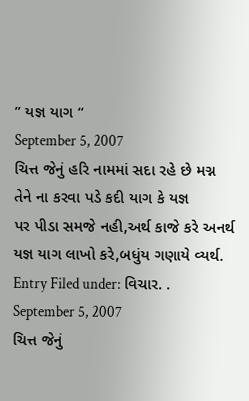” યજ્ઞ યાગ “
September 5, 2007
ચિત્ત જેનું હરિ નામમાં સદા રહે છે મગ્ન
તેને ના કરવા પડે કદી યાગ કે યજ્ઞ
પર પીડા સમજે નહી,અર્થ કાજે કરે અનર્થ
યજ્ઞ યાગ લાખો કરે,બધુંય ગણાયે વ્યર્થ.
Entry Filed under: વિચાર. .
September 5, 2007
ચિત્ત જેનું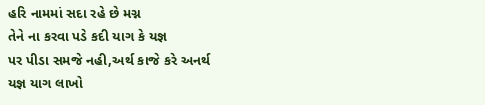હરિ નામમાં સદા રહે છે મગ્ન
તેને ના કરવા પડે કદી યાગ કે યજ્ઞ
પર પીડા સમજે નહી,અર્થ કાજે કરે અનર્થ
યજ્ઞ યાગ લાખો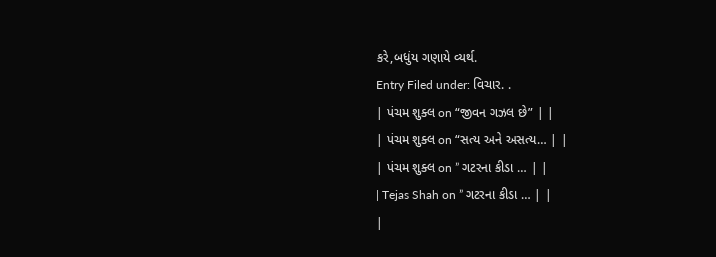કરે,બધુંય ગણાયે વ્યર્થ.
Entry Filed under: વિચાર. .
| પંચમ શુક્લ on “જીવન ગઝલ છે” | |
| પંચમ શુક્લ on “સત્ય અને અસત્ય… | |
| પંચમ શુક્લ on ” ગટરના કીડા … | |
| Tejas Shah on ” ગટરના કીડા … | |
|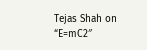Tejas Shah on “E=mC2″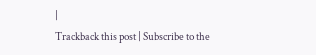|
Trackback this post | Subscribe to the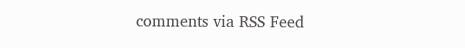comments via RSS Feed